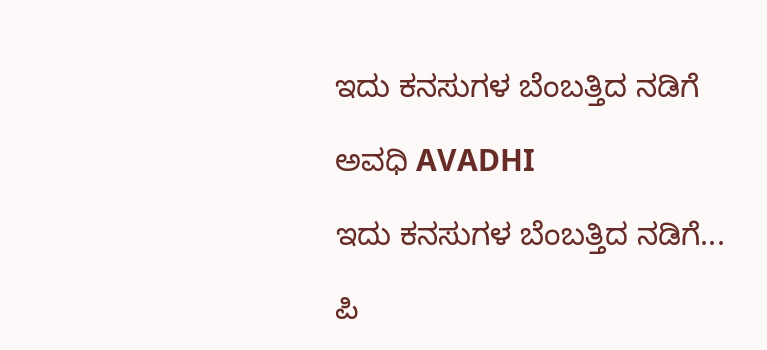ಇದು ಕನಸುಗಳ ಬೆಂಬತ್ತಿದ ನಡಿಗೆ‍

ಅವಧಿ AVADHI

ಇದು ಕನಸುಗಳ ಬೆಂಬತ್ತಿದ ನಡಿಗೆ...

ಪಿ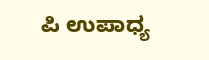ಪಿ ಉಪಾಧ್ಯ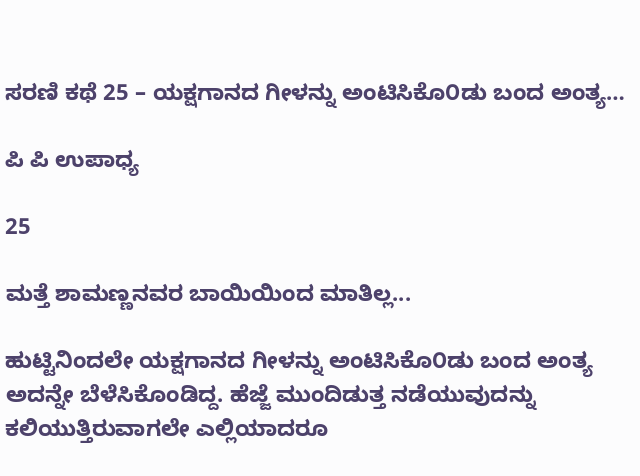ಸರಣಿ ಕಥೆ 25 – ಯಕ್ಷಗಾನದ ಗೀಳನ್ನು ಅಂಟಿಸಿಕೊ೦ಡು ಬಂದ ಅಂತ್ಯ…

ಪಿ ಪಿ ಉಪಾಧ್ಯ

25

ಮತ್ತೆ ಶಾಮಣ್ಣನವರ ಬಾಯಿಯಿಂದ ಮಾತಿಲ್ಲ...

ಹುಟ್ಟಿನಿಂದಲೇ ಯಕ್ಷಗಾನದ ಗೀಳನ್ನು ಅಂಟಿಸಿಕೊ೦ಡು ಬಂದ ಅಂತ್ಯ ಅದನ್ನೇ ಬೆಳೆಸಿಕೊಂಡಿದ್ದ. ಹೆಜ್ಜೆ ಮುಂದಿಡುತ್ತ ನಡೆಯುವುದನ್ನು ಕಲಿಯುತ್ತಿರುವಾಗಲೇ ಎಲ್ಲಿಯಾದರೂ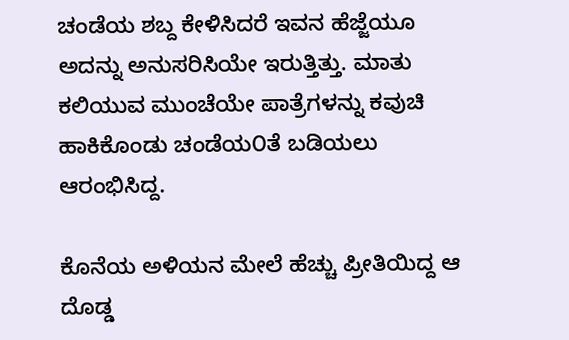ಚಂಡೆಯ ಶಬ್ದ ಕೇಳಿಸಿದರೆ ಇವನ ಹೆಜ್ಜೆಯೂ ಅದನ್ನು ಅನುಸರಿಸಿಯೇ ಇರುತ್ತಿತ್ತು. ಮಾತು ಕಲಿಯುವ ಮುಂಚೆಯೇ ಪಾತ್ರೆಗಳನ್ನು ಕವುಚಿ ಹಾಕಿಕೊಂಡು ಚಂಡೆಯ೦ತೆ ಬಡಿಯಲು ಆರಂಭಿಸಿದ್ದ.

ಕೊನೆಯ ಅಳಿಯನ ಮೇಲೆ ಹೆಚ್ಚು ಪ್ರೀತಿಯಿದ್ದ ಆ ದೊಡ್ಡ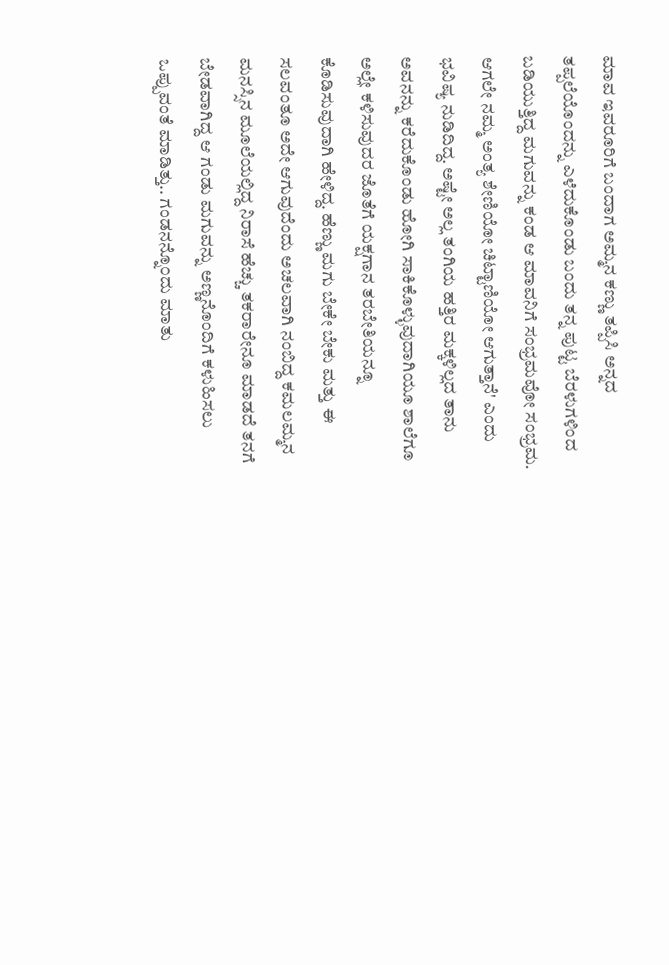ಮಾವ ಇವರೂರಿಗೆ ಬಂದಾಗ ಅಮ್ಮನ ಕಣ್ಣು ತಪ್ಪಿಸಿ ಅನ್ನದ ತಪ್ಪಲೆಯೊಂದನ್ನು ಎಳೆದುಕೊಂಡು ಬಂದು ತನ್ನ ಪುಟ್ಟ ಬೆರಳುಗಳಿಂದ ಬಡಿಯುತ್ತಿದ್ದ ಮಗುವನ್ನು ಕಂಡ ಆ ಮಾವನಿಗೆ ಸಂಭ್ರಮವೋ ಸಂಭ್ರಮ. ಆಗಲೇ ನಮ್ಮ ಅಂತ್ಯ ಶೇಣಿಯೋ ಚಿಟ್ಟಾಣಿಯೋ ಆಗುತ್ತಾನೆ' ಎಂದು ಭವಿಷ್ಯ ನುಡಿದಿದ್ದ. ಅಷ್ಟೇ ಅಲ್ಲ ತಂಗಿಯ ಹತ್ತಿರ ಮಕ್ಕಳಿಲ್ಲದ ತಾನು ಅವನನ್ನು ಕರೆದುಕೊಂಡು ಹೋಗಿ ಸಾಕಿಕೊಳ್ಳುವುದಾಗಿಯೂ ಶಾಲೆಗೂ ಅಲ್ಲೇ ಕಳಿಸುವುದರ ಜೊತೆಗೆ ಯಕ್ಷಗಾನ ತರಬೇತಿಯನ್ನೂ ಕೊಡಿಸುವುದಾಗಿ ಹೇಳಿದ್ದ. ಹೆಣ್ಣು ಮಗು ಬೇಕೇ ಬೇಕು ಮತ್ತು ಈ ಸಲವಂತೂ ಅದೇ ಆಗುವುದೆಂದು ಅಚಲವಾಗಿ ನಂಬಿದ್ದ ಕಮಲಮ್ಮನ ಮನಸ್ಸಿನ ಮೂಲೆಯಲ್ಲಿದ್ದ ನಿರಾಸೆ ಹೆಚ್ಚು ತಕರಾರೇನೂ ಮಾಡದೆ ತನಗೆ ಬೇಡವಾಗಿದ್ದ ಆ ಗಂಡು ಮಗುವನ್ನು ಅಣ್ಣನೊಂದಿಗೆ ಕಳುಹಿಸಲು ಒಪ್ಪುವಂತೆ ಮಾಡಿತ್ತು.. ಗಂಡನನ್ನೊ೦ದು ಮಾತು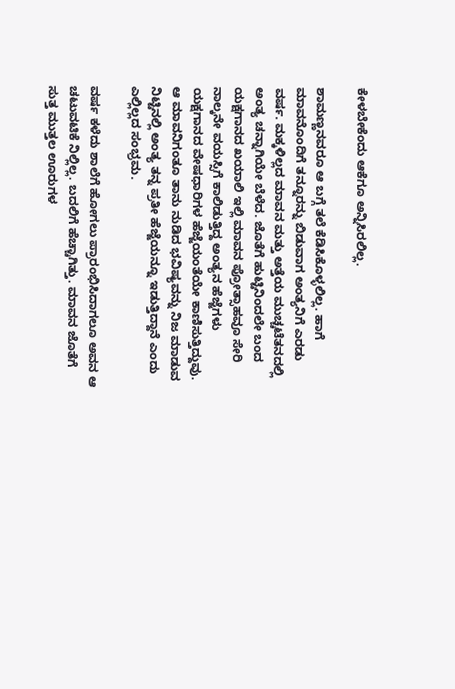ಕೇಳಬೇಕೆಂದು ಆಕೆಗೂ ಅನ್ನಿಸಿರಲಿಲ್ಲ.

ಶಾಮಣ್ಣನವರೂ ಆ ಬಗ್ಗೆ ತಲೆ ಕೆಡಿಸಿಕೊಳ್ಳಲಿಲ್ಲ. ಹಾಗೆ ಮಾವನೊಂದಿಗೆ ತನ್ನೂರನ್ನು ಬಿಡುವಾಗ ಅಂತ್ಯನಿಗೆ ಎರಡು ವರ್ಷ. ಮಕ್ಕಳಿಲ್ಲದ ಮಾವನ ಮತ್ತು ಅತ್ತೆಯ ಮುಚ್ಚಟೆತನದಲ್ಲಿ ಅಂತ್ಯ ಚನ್ನಾಗಿಯೇ ಬೆಳೆದ. ಜೊತೆಗೆ ಹುಟ್ಟಿನಿಂದಲೇ ಬಂದ ಯಕ್ಷಗಾನದ ಖಯಾಲಿ ಇಲ್ಲಿ ಮಾವನ ಪ್ರೋತ್ಸಾಹವೂ ಸೇರಿ ನಾಲ್ಕನೇ ವಯಸ್ಸಿಗೆ ಕಾಲಿಡುತ್ತಿದ್ದ ಅಂತ್ಯನ ಹೆಜ್ಜೆಗಳು ಯಕ್ಷಗಾನದ ವೇಷಧಾರಿಗಳ ಹೆಜ್ಜೆಯಂತೆಯೇ ಕಾಣಿಸುತ್ತಿದ್ದುವು. ಆ ಮಾವನಿಗಂತೂ ತಾನು ನುಡಿದ ಭವಿಷ್ಯವನ್ನು ನಿಜ ಮಾಡುವ ನಿಟ್ಟಿನಲ್ಲಿ ಅಂತ್ಯ ತನ್ನ ಪ್ರತೀ ಹೆಜ್ಜೆಯನ್ನೂ ಇಡುತ್ತಿದ್ದಾನೆ ಎಂದು ಎಲ್ಲಿಲ್ಲದ ಸಂಭ್ರಮ.

ವರ್ಷ ಕಳೆದು ಶಾಲೆಗೆ ಹೋಗಲು ಪ್ರಾರಂಭಿಸಿದಾಗಲೂ ಅವನ ಆ ಚಟುವಟಿಕೆ ನಿಲ್ಲಿಲ್ಲ. ಬದಲಿಗೆ ಹೆಚ್ಚಾಗಿತ್ತು. ಮಾವನ ಜೊತೆಗೆ ಸುತ್ತ ಮುತ್ತಲ ಊರುಗಳ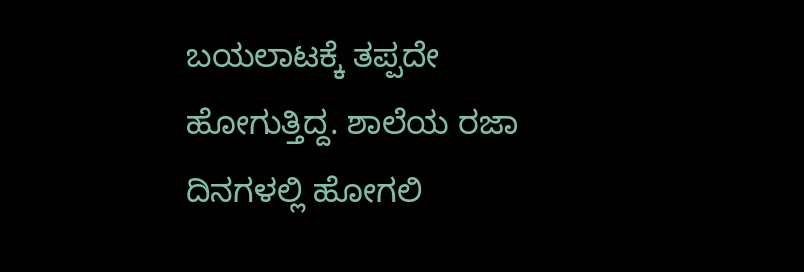ಬಯಲಾಟಕ್ಕೆ ತಪ್ಪದೇ ಹೋಗುತ್ತಿದ್ದ. ಶಾಲೆಯ ರಜಾ ದಿನಗಳಲ್ಲಿ ಹೋಗಲಿ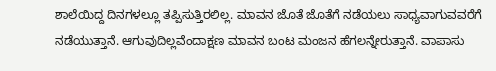ಶಾಲೆಯಿದ್ದ ದಿನಗಳಲ್ಲೂ ತಪ್ಪಿಸುತ್ತಿರಲಿಲ್ಲ. ಮಾವನ ಜೊತೆ ಜೊತೆಗೆ ನಡೆಯಲು ಸಾಧ್ಯವಾಗುವವರೆಗೆ ನಡೆಯುತ್ತಾನೆ. ಆಗುವುದಿಲ್ಲವೆಂದಾಕ್ಷಣ ಮಾವನ ಬಂಟ ಮಂಜನ ಹೆಗಲನ್ನೇರುತ್ತಾನೆ. ವಾಪಾಸು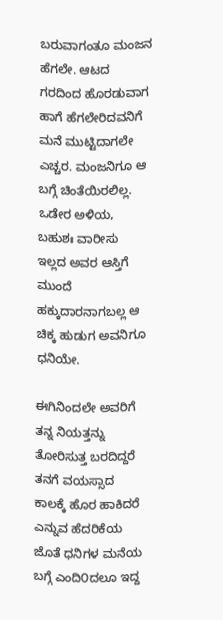ಬರುವಾಗಂತೂ ಮಂಜನ ಹೆಗಲೇ. ಆಟದ ಗರದಿಂದ ಹೊರಡುವಾಗ ಹಾಗೆ ಹೆಗಲೇರಿದವನಿಗೆ ಮನೆ ಮುಟ್ಟಿದಾಗಲೇ ಎಚ್ಚರ. ಮಂಜನಿಗೂ ಆ ಬಗ್ಗೆ ಚಿಂತೆಯಿರಲಿಲ್ಲ. ಒಡೇರ ಅಳಿಯ, ಬಹುಶಃ ವಾರೀಸು ಇಲ್ಲದ ಅವರ ಆಸ್ತಿಗೆ ಮುಂದೆ ಹಕ್ಕುದಾರನಾಗಬಲ್ಲ ಆ ಚಿಕ್ಕ ಹುಡುಗ ಅವನಿಗೂ ಧನಿಯೇ.

ಈಗಿನಿಂದಲೇ ಅವರಿಗೆ ತನ್ನ ನಿಯತ್ತನ್ನು ತೋರಿಸುತ್ತ ಬರದಿದ್ದರೆ ತನಗೆ ವಯಸ್ಸಾದ ಕಾಲಕ್ಕೆ ಹೊರ ಹಾಕಿದರೆ ಎನ್ನುವ ಹೆದರಿಕೆಯ ಜೊತೆ ಧನಿಗಳ ಮನೆಯ ಬಗ್ಗೆ ಎಂದಿ೦ದಲೂ ಇದ್ದ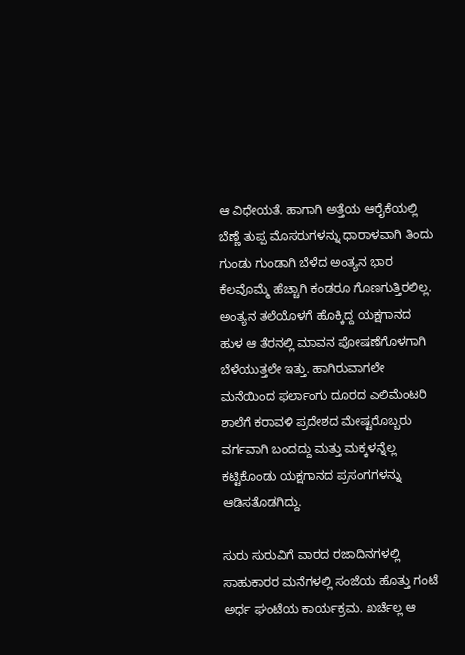ಆ ವಿಧೇಯತೆ. ಹಾಗಾಗಿ ಅತ್ತೆಯ ಆರೈಕೆಯಲ್ಲಿ ಬೆಣ್ಣೆ ತುಪ್ಪ ಮೊಸರುಗಳನ್ನು ಧಾರಾಳವಾಗಿ ತಿಂದು ಗುಂಡು ಗುಂಡಾಗಿ ಬೆಳೆದ ಅಂತ್ಯನ ಭಾರ ಕೆಲವೊಮ್ಮೆ ಹೆಚ್ಚಾಗಿ ಕಂಡರೂ ಗೊಣಗುತ್ತಿರಲಿಲ್ಲ. ಅಂತ್ಯನ ತಲೆಯೊಳಗೆ ಹೊಕ್ಕಿದ್ದ ಯಕ್ಷಗಾನದ ಹುಳ ಆ ತೆರನಲ್ಲಿ ಮಾವನ ಪೋಷಣೆಗೊಳಗಾಗಿ ಬೆಳೆಯುತ್ತಲೇ ಇತ್ತು. ಹಾಗಿರುವಾಗಲೇ ಮನೆಯಿಂದ ಫರ್ಲಾಂಗು ದೂರದ ಎಲಿಮೆಂಟರಿ ಶಾಲೆಗೆ ಕರಾವಳಿ ಪ್ರದೇಶದ ಮೇಷ್ಟರೊಬ್ಬರು ವರ್ಗವಾಗಿ ಬಂದದ್ದು ಮತ್ತು ಮಕ್ಕಳನ್ನೆಲ್ಲ ಕಟ್ಟಿಕೊಂಡು ಯಕ್ಷಗಾನದ ಪ್ರಸಂಗಗಳನ್ನು ಆಡಿಸತೊಡಗಿದ್ದು.

ಸುರು ಸುರುವಿಗೆ ವಾರದ ರಜಾದಿನಗಳಲ್ಲಿ ಸಾಹುಕಾರರ ಮನೆಗಳಲ್ಲಿ ಸಂಜೆಯ ಹೊತ್ತು ಗಂಟೆ ಅರ್ಧ ಘಂಟೆಯ ಕಾರ್ಯಕ್ರಮ. ಖರ್ಚೆಲ್ಲ ಆ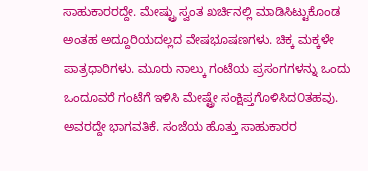ಸಾಹುಕಾರರದ್ದೇ. ಮೇಷ್ಟ್ರು ಸ್ವಂತ ಖರ್ಚಿನಲ್ಲಿ ಮಾಡಿಸಿಟ್ಟುಕೊಂಡ ಅಂತಹ ಅದ್ದೂರಿಯದಲ್ಲದ ವೇಷಭೂಷಣಗಳು. ಚಿಕ್ಕ ಮಕ್ಕಳೇ ಪಾತ್ರಧಾರಿಗಳು. ಮೂರು ನಾಲ್ಕು ಗಂಟೆಯ ಪ್ರಸಂಗಗಳನ್ನು ಒಂದು ಒಂದೂವರೆ ಗಂಟೆಗೆ ಇಳಿಸಿ ಮೇಷ್ಟ್ರೇ ಸಂಕ್ಷಿಪ್ತಗೊಳಿಸಿದ೦ತಹವು. ಅವರದ್ದೇ ಭಾಗವತಿಕೆ. ಸಂಜೆಯ ಹೊತ್ತು ಸಾಹುಕಾರರ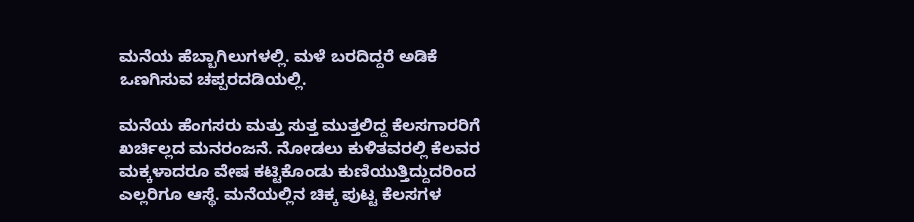ಮನೆಯ ಹೆಬ್ಬಾಗಿಲುಗಳಲ್ಲಿ. ಮಳೆ ಬರದಿದ್ದರೆ ಅಡಿಕೆ ಒಣಗಿಸುವ ಚಪ್ಪರದಡಿಯಲ್ಲಿ.

ಮನೆಯ ಹೆಂಗಸರು ಮತ್ತು ಸುತ್ತ ಮುತ್ತಲಿದ್ದ ಕೆಲಸಗಾರರಿಗೆ ಖರ್ಚಿಲ್ಲದ ಮನರಂಜನೆ. ನೋಡಲು ಕುಳಿತವರಲ್ಲಿ ಕೆಲವರ ಮಕ್ಕಳಾದರೂ ವೇಷ ಕಟ್ಟಿಕೊಂಡು ಕುಣಿಯುತ್ತಿದ್ದುದರಿಂದ ಎಲ್ಲರಿಗೂ ಆಸ್ಥೆ. ಮನೆಯಲ್ಲಿನ ಚಿಕ್ಕ ಪುಟ್ಟ ಕೆಲಸಗಳ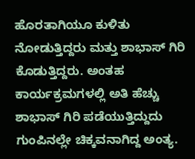ಹೊರತಾಗಿಯೂ ಕುಳಿತು ನೋಡುತ್ತಿದ್ದರು ಮತ್ತು ಶಾಭಾಸ್ ಗಿರಿ ಕೊಡುತ್ತಿದ್ದರು. ಅಂತಹ ಕಾರ್ಯಕ್ರಮಗಳಲ್ಲಿ ಅತಿ ಹೆಚ್ಚು ಶಾಭಾಸ್ ಗಿರಿ ಪಡೆಯುತ್ತಿದ್ದುದು ಗುಂಪಿನಲ್ಲೇ ಚಿಕ್ಕವನಾಗಿದ್ದ ಅಂತ್ಯ.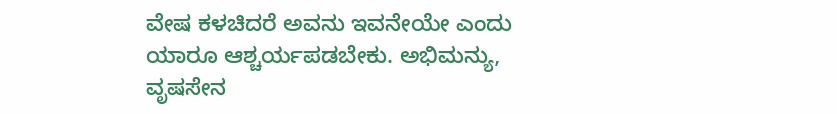ವೇಷ ಕಳಚಿದರೆ ಅವನು ಇವನೇಯೇ ಎಂದು ಯಾರೂ ಆಶ್ಚರ್ಯಪಡಬೇಕು. ಅಭಿಮನ್ಯು, ವೃಷಸೇನ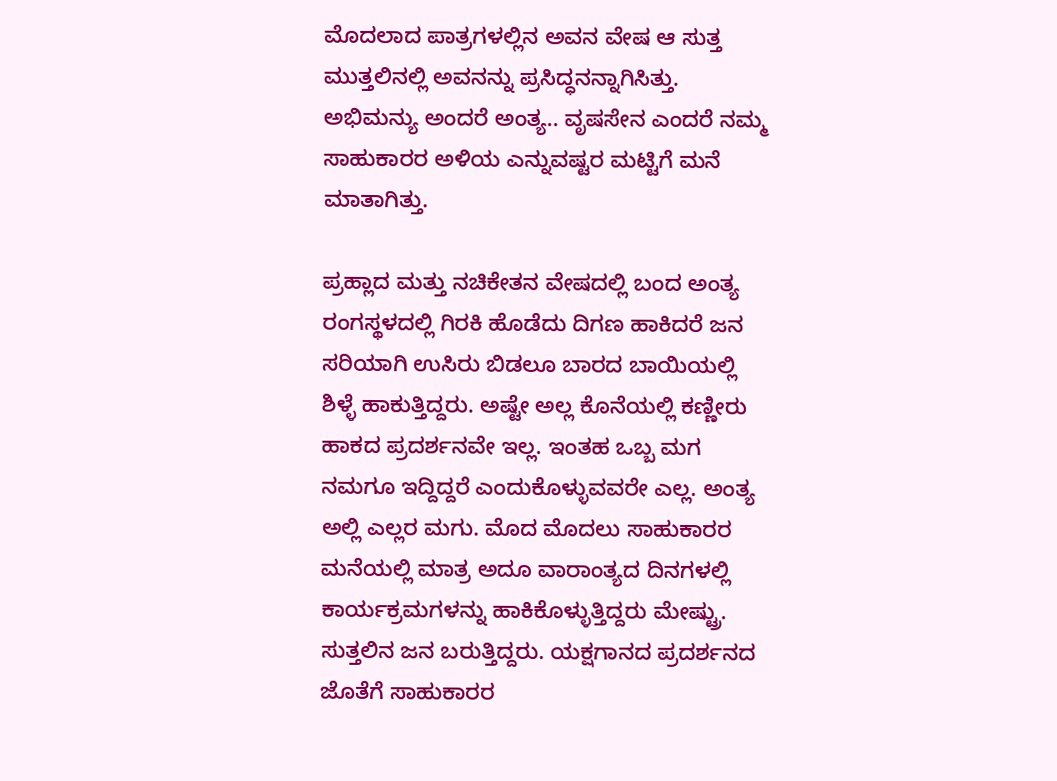ಮೊದಲಾದ ಪಾತ್ರಗಳಲ್ಲಿನ ಅವನ ವೇಷ ಆ ಸುತ್ತ ಮುತ್ತಲಿನಲ್ಲಿ ಅವನನ್ನು ಪ್ರಸಿದ್ಧನನ್ನಾಗಿಸಿತ್ತು. ಅಭಿಮನ್ಯು ಅಂದರೆ ಅಂತ್ಯ.. ವೃಷಸೇನ ಎಂದರೆ ನಮ್ಮ ಸಾಹುಕಾರರ ಅಳಿಯ ಎನ್ನುವಷ್ಟರ ಮಟ್ಟಿಗೆ ಮನೆ ಮಾತಾಗಿತ್ತು.

ಪ್ರಹ್ಲಾದ ಮತ್ತು ನಚಿಕೇತನ ವೇಷದಲ್ಲಿ ಬಂದ ಅಂತ್ಯ ರಂಗಸ್ಥಳದಲ್ಲಿ ಗಿರಕಿ ಹೊಡೆದು ದಿಗಣ ಹಾಕಿದರೆ ಜನ ಸರಿಯಾಗಿ ಉಸಿರು ಬಿಡಲೂ ಬಾರದ ಬಾಯಿಯಲ್ಲಿ ಶಿಳ್ಳೆ ಹಾಕುತ್ತಿದ್ದರು. ಅಷ್ಟೇ ಅಲ್ಲ ಕೊನೆಯಲ್ಲಿ ಕಣ್ಣೀರು ಹಾಕದ ಪ್ರದರ್ಶನವೇ ಇಲ್ಲ. ಇಂತಹ ಒಬ್ಬ ಮಗ ನಮಗೂ ಇದ್ದಿದ್ದರೆ ಎಂದುಕೊಳ್ಳುವವರೇ ಎಲ್ಲ. ಅಂತ್ಯ ಅಲ್ಲಿ ಎಲ್ಲರ ಮಗು. ಮೊದ ಮೊದಲು ಸಾಹುಕಾರರ ಮನೆಯಲ್ಲಿ ಮಾತ್ರ ಅದೂ ವಾರಾಂತ್ಯದ ದಿನಗಳಲ್ಲಿ ಕಾರ್ಯಕ್ರಮಗಳನ್ನು ಹಾಕಿಕೊಳ್ಳುತ್ತಿದ್ದರು ಮೇಷ್ಟ್ರು. ಸುತ್ತಲಿನ ಜನ ಬರುತ್ತಿದ್ದರು. ಯಕ್ಷಗಾನದ ಪ್ರದರ್ಶನದ ಜೊತೆಗೆ ಸಾಹುಕಾರರ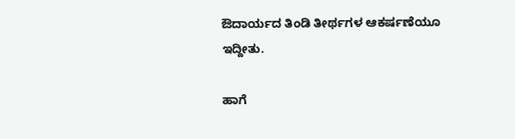ಔದಾರ್ಯದ ತಿಂಡಿ ತೀರ್ಥಗಳ ಆಕರ್ಷಣೆಯೂ ಇದ್ದೀತು.

ಹಾಗೆ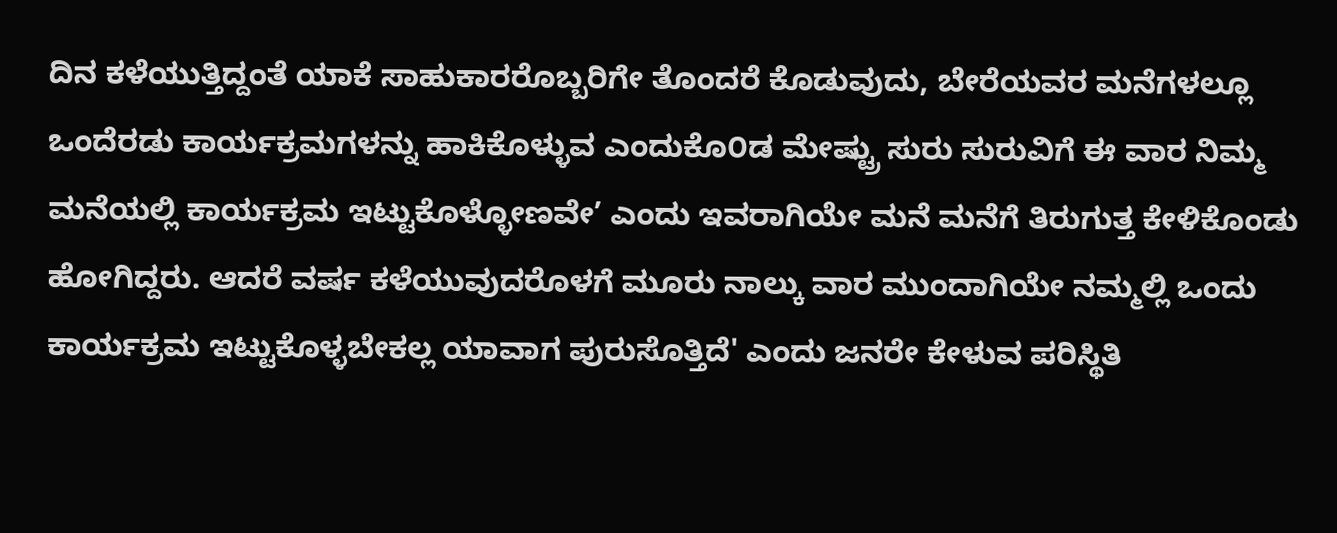ದಿನ ಕಳೆಯುತ್ತಿದ್ದಂತೆ ಯಾಕೆ ಸಾಹುಕಾರರೊಬ್ಬರಿಗೇ ತೊಂದರೆ ಕೊಡುವುದು, ಬೇರೆಯವರ ಮನೆಗಳಲ್ಲೂ ಒಂದೆರಡು ಕಾರ್ಯಕ್ರಮಗಳನ್ನು ಹಾಕಿಕೊಳ್ಳುವ ಎಂದುಕೊ೦ಡ ಮೇಷ್ಟ್ರು ಸುರು ಸುರುವಿಗೆ ಈ ವಾರ ನಿಮ್ಮ ಮನೆಯಲ್ಲಿ ಕಾರ್ಯಕ್ರಮ ಇಟ್ಟುಕೊಳ್ಳೋಣವೇ’ ಎಂದು ಇವರಾಗಿಯೇ ಮನೆ ಮನೆಗೆ ತಿರುಗುತ್ತ ಕೇಳಿಕೊಂಡು ಹೋಗಿದ್ದರು. ಆದರೆ ವರ್ಷ ಕಳೆಯುವುದರೊಳಗೆ ಮೂರು ನಾಲ್ಕು ವಾರ ಮುಂದಾಗಿಯೇ ನಮ್ಮಲ್ಲಿ ಒಂದು ಕಾರ್ಯಕ್ರಮ ಇಟ್ಟುಕೊಳ್ಳಬೇಕಲ್ಲ ಯಾವಾಗ ಪುರುಸೊತ್ತಿದೆ' ಎಂದು ಜನರೇ ಕೇಳುವ ಪರಿಸ್ಥಿತಿ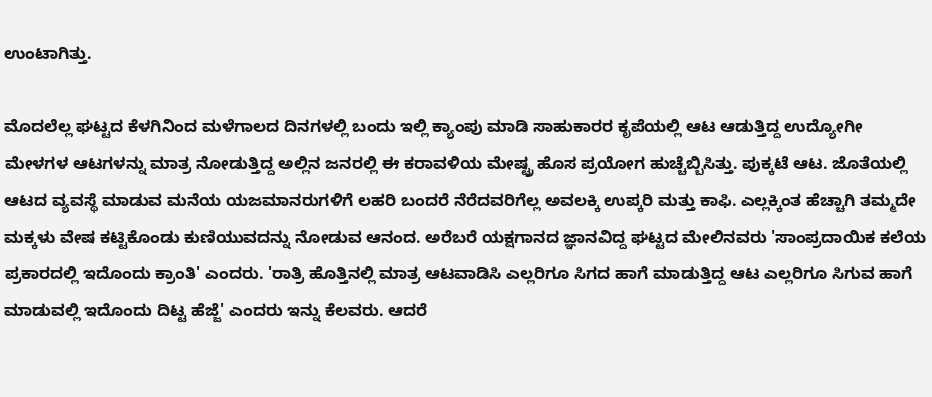ಉಂಟಾಗಿತ್ತು.

ಮೊದಲೆಲ್ಲ ಘಟ್ಟದ ಕೆಳಗಿನಿಂದ ಮಳೆಗಾಲದ ದಿನಗಳಲ್ಲಿ ಬಂದು ಇಲ್ಲಿ ಕ್ಯಾಂಪು ಮಾಡಿ ಸಾಹುಕಾರರ ಕೃಪೆಯಲ್ಲಿ ಆಟ ಆಡುತ್ತಿದ್ದ ಉದ್ಯೋಗೀ ಮೇಳಗಳ ಆಟಗಳನ್ನು ಮಾತ್ರ ನೋಡುತ್ತಿದ್ದ ಅಲ್ಲಿನ ಜನರಲ್ಲಿ ಈ ಕರಾವಳಿಯ ಮೇಷ್ಟ್ರ ಹೊಸ ಪ್ರಯೋಗ ಹುಚ್ಚೆಬ್ಬಿಸಿತ್ತು. ಪುಕ್ಕಟೆ ಆಟ. ಜೊತೆಯಲ್ಲಿ ಆಟದ ವ್ಯವಸ್ಥೆ ಮಾಡುವ ಮನೆಯ ಯಜಮಾನರುಗಳಿಗೆ ಲಹರಿ ಬಂದರೆ ನೆರೆದವರಿಗೆಲ್ಲ ಅವಲಕ್ಕಿ ಉಪ್ಕರಿ ಮತ್ತು ಕಾಫಿ. ಎಲ್ಲಕ್ಕಿಂತ ಹೆಚ್ಚಾಗಿ ತಮ್ಮದೇ ಮಕ್ಕಳು ವೇಷ ಕಟ್ಟಿಕೊಂಡು ಕುಣಿಯುವದನ್ನು ನೋಡುವ ಆನಂದ. ಅರೆಬರೆ ಯಕ್ಷಗಾನದ ಜ್ಞಾನವಿದ್ದ ಘಟ್ಟದ ಮೇಲಿನವರು 'ಸಾಂಪ್ರದಾಯಿಕ ಕಲೆಯ ಪ್ರಕಾರದಲ್ಲಿ ಇದೊಂದು ಕ್ರಾಂತಿ' ಎಂದರು. 'ರಾತ್ರಿ ಹೊತ್ತಿನಲ್ಲಿ ಮಾತ್ರ ಆಟವಾಡಿಸಿ ಎಲ್ಲರಿಗೂ ಸಿಗದ ಹಾಗೆ ಮಾಡುತ್ತಿದ್ದ ಆಟ ಎಲ್ಲರಿಗೂ ಸಿಗುವ ಹಾಗೆ ಮಾಡುವಲ್ಲಿ ಇದೊಂದು ದಿಟ್ಟ ಹೆಜ್ಜೆ' ಎಂದರು ಇನ್ನು ಕೆಲವರು. ಆದರೆ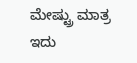ಮೇಷ್ಟ್ರು ಮಾತ್ರ ಇದು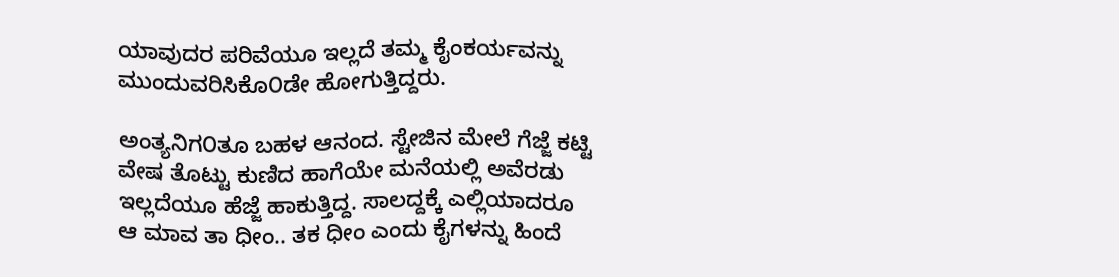ಯಾವುದರ ಪರಿವೆಯೂ ಇಲ್ಲದೆ ತಮ್ಮ ಕೈಂಕರ್ಯವನ್ನು ಮುಂದುವರಿಸಿಕೊ೦ಡೇ ಹೋಗುತ್ತಿದ್ದರು.

ಅಂತ್ಯನಿಗ೦ತೂ ಬಹಳ ಆನಂದ. ಸ್ಟೇಜಿನ ಮೇಲೆ ಗೆಜ್ಜೆ ಕಟ್ಟಿ ವೇಷ ತೊಟ್ಟು ಕುಣಿದ ಹಾಗೆಯೇ ಮನೆಯಲ್ಲಿ ಅವೆರಡು ಇಲ್ಲದೆಯೂ ಹೆಜ್ಜೆ ಹಾಕುತ್ತಿದ್ದ. ಸಾಲದ್ದಕ್ಕೆ ಎಲ್ಲಿಯಾದರೂ ಆ ಮಾವ ತಾ ಧೀಂ.. ತಕ ಧೀಂ ಎಂದು ಕೈಗಳನ್ನು ಹಿಂದೆ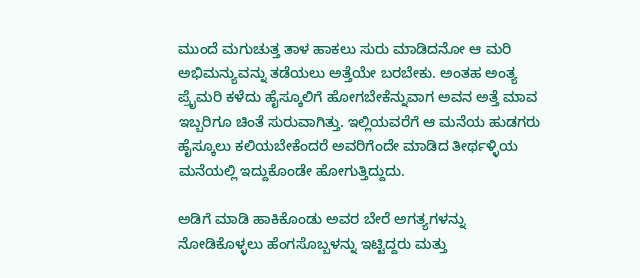ಮುಂದೆ ಮಗುಚುತ್ತ ತಾಳ ಹಾಕಲು ಸುರು ಮಾಡಿದನೋ ಆ ಮರಿ ಅಭಿಮನ್ಯುವನ್ನು ತಡೆಯಲು ಅತ್ತೆಯೇ ಬರಬೇಕು. ಅಂತಹ ಅಂತ್ಯ ಪ್ರೈಮರಿ ಕಳೆದು ಹೈಸ್ಕೂಲಿಗೆ ಹೋಗಬೇಕೆನ್ನುವಾಗ ಅವನ ಅತ್ತೆ ಮಾವ ಇಬ್ಬರಿಗೂ ಚಿಂತೆ ಸುರುವಾಗಿತ್ತು. ಇಲ್ಲಿಯವರೆಗೆ ಆ ಮನೆಯ ಹುಡಗರು ಹೈಸ್ಕೂಲು ಕಲಿಯಬೇಕೆಂದರೆ ಅವರಿಗೆಂದೇ ಮಾಡಿದ ತೀರ್ಥಳ್ಳಿಯ ಮನೆಯಲ್ಲಿ ಇದ್ದುಕೊಂಡೇ ಹೋಗುತ್ತಿದ್ದುದು.

ಅಡಿಗೆ ಮಾಡಿ ಹಾಕಿಕೊಂಡು ಅವರ ಬೇರೆ ಅಗತ್ಯಗಳನ್ನು ನೋಡಿಕೊಳ್ಳಲು ಹೆಂಗಸೊಬ್ಬಳನ್ನು ಇಟ್ಟಿದ್ದರು ಮತ್ತು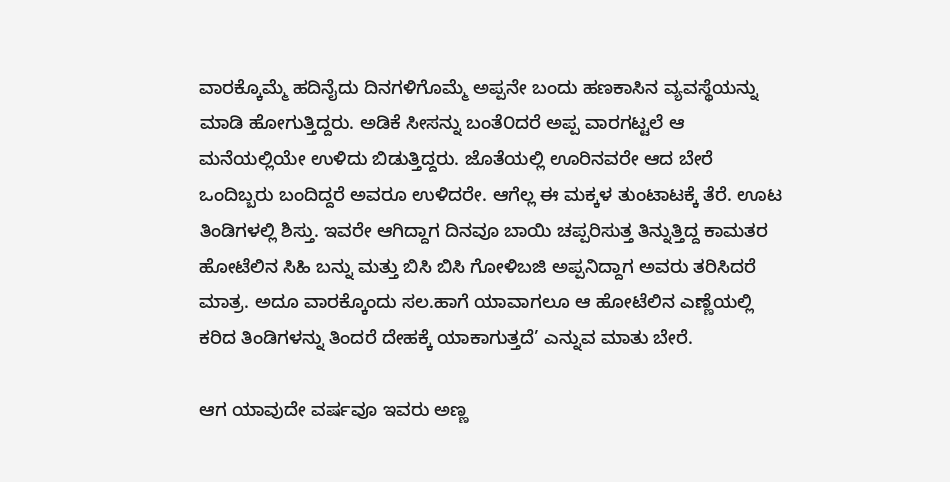ವಾರಕ್ಕೊಮ್ಮೆ ಹದಿನೈದು ದಿನಗಳಿಗೊಮ್ಮೆ ಅಪ್ಪನೇ ಬಂದು ಹಣಕಾಸಿನ ವ್ಯವಸ್ಥೆಯನ್ನು ಮಾಡಿ ಹೋಗುತ್ತಿದ್ದರು. ಅಡಿಕೆ ಸೀಸನ್ನು ಬಂತೆ೦ದರೆ ಅಪ್ಪ ವಾರಗಟ್ಟಲೆ ಆ ಮನೆಯಲ್ಲಿಯೇ ಉಳಿದು ಬಿಡುತ್ತಿದ್ದರು. ಜೊತೆಯಲ್ಲಿ ಊರಿನವರೇ ಆದ ಬೇರೆ ಒಂದಿಬ್ಬರು ಬಂದಿದ್ದರೆ ಅವರೂ ಉಳಿದರೇ. ಆಗೆಲ್ಲ ಈ ಮಕ್ಕಳ ತುಂಟಾಟಕ್ಕೆ ತೆರೆ. ಊಟ ತಿಂಡಿಗಳಲ್ಲಿ ಶಿಸ್ತು. ಇವರೇ ಆಗಿದ್ದಾಗ ದಿನವೂ ಬಾಯಿ ಚಪ್ಪರಿಸುತ್ತ ತಿನ್ನುತ್ತಿದ್ದ ಕಾಮತರ ಹೋಟೆಲಿನ ಸಿಹಿ ಬನ್ನು ಮತ್ತು ಬಿಸಿ ಬಿಸಿ ಗೋಳಿಬಜಿ ಅಪ್ಪನಿದ್ದಾಗ ಅವರು ತರಿಸಿದರೆ ಮಾತ್ರ. ಅದೂ ವಾರಕ್ಕೊಂದು ಸಲ.ಹಾಗೆ ಯಾವಾಗಲೂ ಆ ಹೋಟೆಲಿನ ಎಣ್ಣೆಯಲ್ಲಿ ಕರಿದ ತಿಂಡಿಗಳನ್ನು ತಿಂದರೆ ದೇಹಕ್ಕೆ ಯಾಕಾಗುತ್ತದೆ’ ಎನ್ನುವ ಮಾತು ಬೇರೆ.

ಆಗ ಯಾವುದೇ ವರ್ಷವೂ ಇವರು ಅಣ್ಣ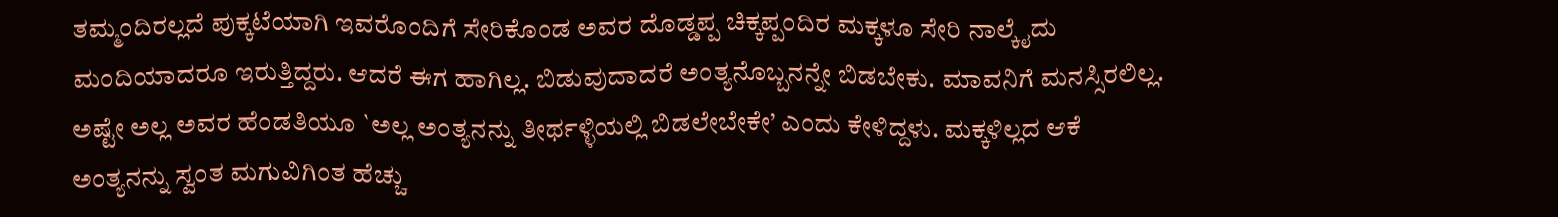ತಮ್ಮಂದಿರಲ್ಲದೆ ಪುಕ್ಕಟೆಯಾಗಿ ಇವರೊಂದಿಗೆ ಸೇರಿಕೊಂಡ ಅವರ ದೊಡ್ಡಪ್ಪ ಚಿಕ್ಕಪ್ಪಂದಿರ ಮಕ್ಕಳೂ ಸೇರಿ ನಾಲ್ಕೈದು ಮಂದಿಯಾದರೂ ಇರುತ್ತಿದ್ದರು. ಆದರೆ ಈಗ ಹಾಗಿಲ್ಲ. ಬಿಡುವುದಾದರೆ ಅಂತ್ಯನೊಬ್ಬನನ್ನೇ ಬಿಡಬೇಕು. ಮಾವನಿಗೆ ಮನಸ್ಸಿರಲಿಲ್ಲ. ಅಷ್ಟೇ ಅಲ್ಲ ಅವರ ಹೆಂಡತಿಯೂ `ಅಲ್ಲ ಅಂತ್ಯನನ್ನು ತೀರ್ಥಳ್ಳಿಯಲ್ಲಿ ಬಿಡಲೇಬೇಕೇ’ ಎಂದು ಕೇಳಿದ್ದಳು. ಮಕ್ಕಳಿಲ್ಲದ ಆಕೆ ಅಂತ್ಯನನ್ನು ಸ್ವಂತ ಮಗುವಿಗಿಂತ ಹೆಚ್ಚು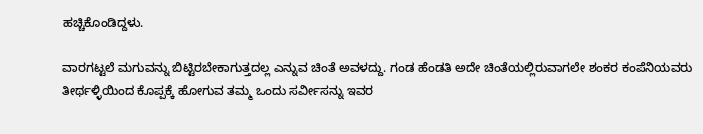ಹಚ್ಚಿಕೊಂಡಿದ್ದಳು.

ವಾರಗಟ್ಟಲೆ ಮಗುವನ್ನು ಬಿಟ್ಟಿರಬೇಕಾಗುತ್ತದಲ್ಲ ಎನ್ನುವ ಚಿಂತೆ ಅವಳದ್ದು. ಗಂಡ ಹೆಂಡತಿ ಅದೇ ಚಿಂತೆಯಲ್ಲಿರುವಾಗಲೇ ಶಂಕರ ಕಂಪೆನಿಯವರು ತೀರ್ಥಳ್ಳಿಯಿಂದ ಕೊಪ್ಪಕ್ಕೆ ಹೋಗುವ ತಮ್ಮ ಒಂದು ಸರ್ವೀಸನ್ನು ಇವರ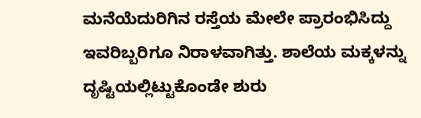ಮನೆಯೆದುರಿಗಿನ ರಸ್ತೆಯ ಮೇಲೇ ಪ್ರಾರಂಭಿಸಿದ್ದು ಇವರಿಬ್ಬರಿಗೂ ನಿರಾಳವಾಗಿತ್ತು. ಶಾಲೆಯ ಮಕ್ಕಳನ್ನು ದೃಷ್ಟಿಯಲ್ಲಿಟ್ಟುಕೊಂಡೇ ಶುರು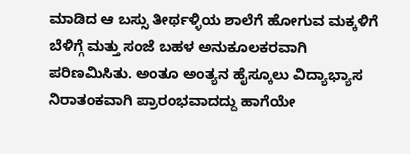ಮಾಡಿದ ಆ ಬಸ್ಸು ತೀರ್ಥಳ್ಳಿಯ ಶಾಲೆಗೆ ಹೋಗುವ ಮಕ್ಕಳಿಗೆ ಬೆಳಿಗ್ಗೆ ಮತ್ತು ಸಂಜೆ ಬಹಳ ಅನುಕೂಲಕರವಾಗಿ ಪರಿಣಮಿಸಿತು. ಅಂತೂ ಅಂತ್ಯನ ಹೈಸ್ಕೂಲು ವಿದ್ಯಾಭ್ಯಾಸ ನಿರಾತಂಕವಾಗಿ ಪ್ರಾರಂಭವಾದದ್ದು ಹಾಗೆಯೇ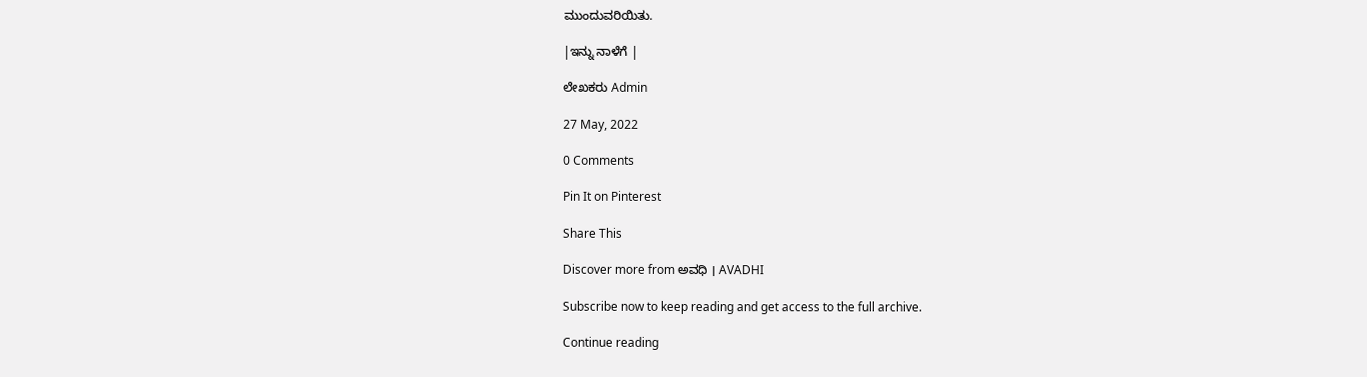ಮುಂದುವರಿಯಿತು.

|ಇನ್ನು ನಾಳೆಗೆ |

ಲೇಖಕರು Admin

27 May, 2022

0 Comments

Pin It on Pinterest

Share This

Discover more from ಅವಧಿ । AVADHI

Subscribe now to keep reading and get access to the full archive.

Continue reading